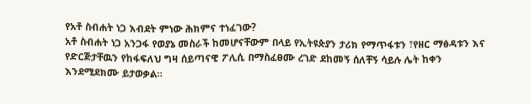የአቶ ስብሐት ነጋ እብደት ምነው ሕክምና ተነፈገው?
አቶ ስብሐት ነጋ አንጋፋ የወያኔ መስራች ከመሆናቸውም በላይ የኢትዩጵያን ታሪክ የማጥፋቱን ፣የዘር ማፅዳቱን እና የድርጅታቸዉን የከፋፍለህ ግዛ ሰይጣናዊ ፖሊሲ በማስፈፀሙ ረገድ ደከመኝ ሰለቸኝ ሳይሉ ሌት ከቀን እንደሚደክሙ ይታወቃል።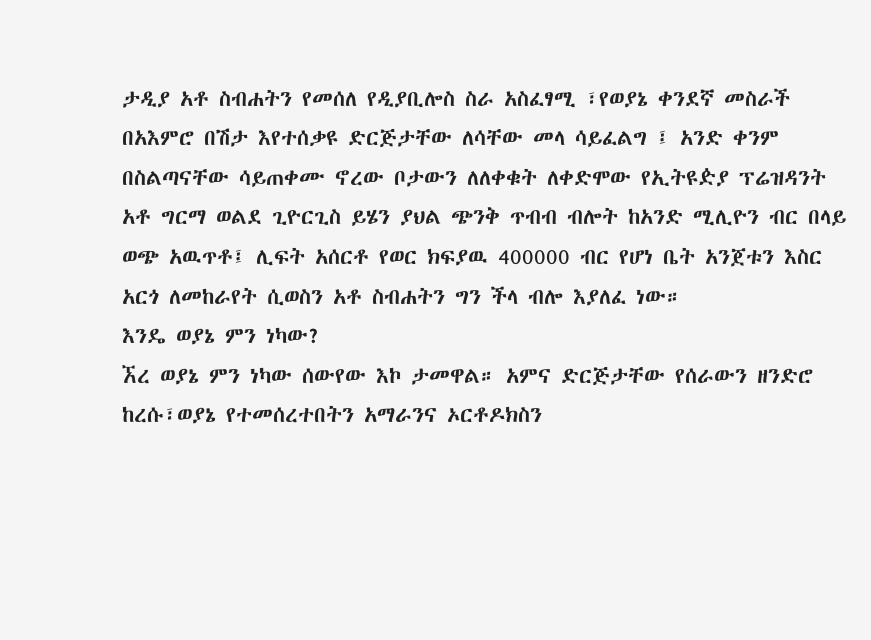ታዲያ አቶ ስብሐትን የመሰለ የዲያቢሎስ ስራ አስፈፃሚ ፣የወያኔ ቀንደኛ መስራች በአእምሮ በሽታ እየተሰቃዩ ድርጅታቸው ለሳቸው መላ ሳይፈልግ ፤ አንድ ቀንም በስልጣናቸው ሳይጠቀሙ ኖረው ቦታውን ለለቀቁት ለቀድሞው የኢትዩዽያ ፕሬዝዳንት አቶ ግርማ ወልደ ጊዮርጊስ ይሄን ያህል ጭንቅ ጥብብ ብሎት ከአንድ ሚሊዮን ብር በላይ ወጭ አዉጥቶ፤ ሊፍት አሰርቶ የወር ክፍያዉ 400000 ብር የሆነ ቤት አንጀቱን እስር አርጎ ለመከራየት ሲወስን አቶ ስብሐትን ግን ችላ ብሎ እያለፈ ነው።
እንዴ ወያኔ ምን ነካው?
ኧረ ወያኔ ምን ነካው ሰውየው እኮ ታመዋል። አምና ድርጅታቸው የሰራውን ዘንድሮ ከረሱ፣ወያኔ የተመሰረተበትን አማራንና ኦርቶዶክስን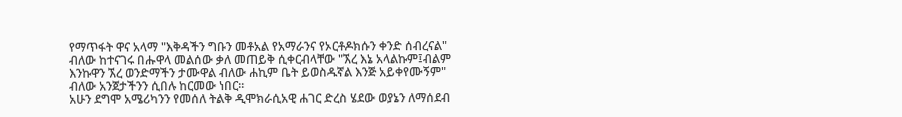የማጥፋት ዋና አላማ "እቅዳችን ግቡን መቶአል የአማራንና የኦርቶዶክሱን ቀንድ ሰብረናል" ብለው ከተናገሩ በሑዋላ መልሰው ቃለ መጠይቅ ሲቀርብላቸው "ኧረ እኔ አላልኩም፤ብልም እንኩዋን ኧረ ወንድማችን ታሙዋል ብለው ሐኪም ቤት ይወስዱኛል እንጅ አይቀየሙኝም" ብለው አንጀታችንን ሲበሉ ከርመው ነበር።
አሁን ደግሞ አሜሪካንን የመሰለ ትልቅ ዲሞክራሲአዊ ሐገር ድረስ ሄደው ወያኔን ለማሰደብ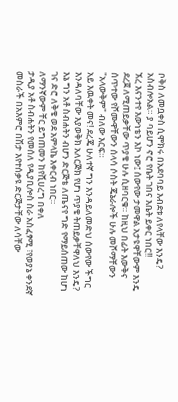ቦቅስ ለመቧቀስ ሲሞክሩ በአደባባይ እብደቱ ለየላቸው እንዴ? አስብሎአል። ያ ባይሆን ኖሮ የቤት ገበና እቤት ይቀር ነበር!!
ኧረ እናንተየ እውነቴን እኮ ነው፤ ሰውየው ታመዋል አታዩዋቸውም እንዴ ደረጀ ለሚጠይቃቸው ጥያቄ ሁሉ ሲዘባርቁ። ከዚህ በፊት እውቅና ሰጥተው የሾሙዋቸውን ሰላሳ ሶስት ጄኔራሎች ሁሉ መሾማቸውን "አላውቅም" ብለው እርፍ።
አይ እዉቀት መና! ደረጄ ሁለተኛ ግን እንዳይለመድህ ሰውየው ችግር እንዳለባቸው እያወቅክ አለርጅክ የሆነ ጥያቄ ትጠይቃቸዋለህ እንዴ?
እኔ ግን አቶ ስብሐትን ብሆን ድርጅቴ ለጤናየ ግድ የማይሰጠው ከሆነ ገና ድሮ ለቅቄ ወደ አምላኬ እቀርብ ነበር።
ለማንኛውም ቸር ይግጠመን ከየሺሀረግ በቀለ
ታዲያ አቶ ስብሐትን የመሰለ የዲያቢሎስ ስራ አስፈፃሚ ፣የወያኔ ቀንደኛ መስራች በአእምሮ በሽታ እየተሰቃዩ ድርጅታቸው ለሳቸው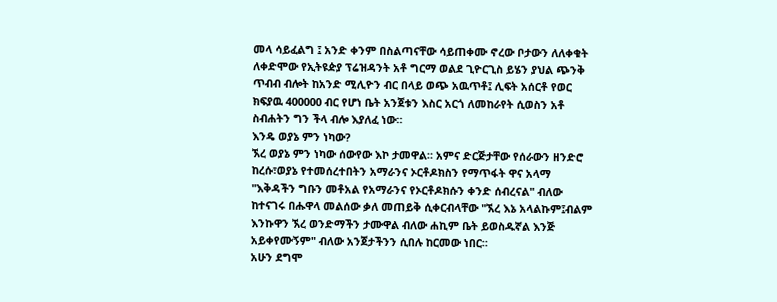መላ ሳይፈልግ ፤ አንድ ቀንም በስልጣናቸው ሳይጠቀሙ ኖረው ቦታውን ለለቀቁት ለቀድሞው የኢትዩዽያ ፕሬዝዳንት አቶ ግርማ ወልደ ጊዮርጊስ ይሄን ያህል ጭንቅ ጥብብ ብሎት ከአንድ ሚሊዮን ብር በላይ ወጭ አዉጥቶ፤ ሊፍት አሰርቶ የወር ክፍያዉ 400000 ብር የሆነ ቤት አንጀቱን እስር አርጎ ለመከራየት ሲወስን አቶ ስብሐትን ግን ችላ ብሎ እያለፈ ነው።
እንዴ ወያኔ ምን ነካው?
ኧረ ወያኔ ምን ነካው ሰውየው እኮ ታመዋል። አምና ድርጅታቸው የሰራውን ዘንድሮ ከረሱ፣ወያኔ የተመሰረተበትን አማራንና ኦርቶዶክስን የማጥፋት ዋና አላማ "እቅዳችን ግቡን መቶአል የአማራንና የኦርቶዶክሱን ቀንድ ሰብረናል" ብለው ከተናገሩ በሑዋላ መልሰው ቃለ መጠይቅ ሲቀርብላቸው "ኧረ እኔ አላልኩም፤ብልም እንኩዋን ኧረ ወንድማችን ታሙዋል ብለው ሐኪም ቤት ይወስዱኛል እንጅ አይቀየሙኝም" ብለው አንጀታችንን ሲበሉ ከርመው ነበር።
አሁን ደግሞ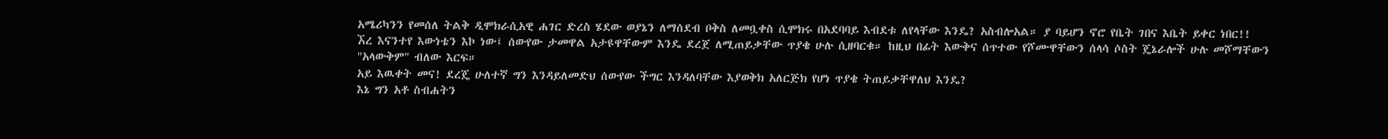አሜሪካንን የመሰለ ትልቅ ዲሞክራሲአዊ ሐገር ድረስ ሄደው ወያኔን ለማሰደብ ቦቅስ ለመቧቀስ ሲሞክሩ በአደባባይ እብደቱ ለየላቸው እንዴ? አስብሎአል። ያ ባይሆን ኖሮ የቤት ገበና እቤት ይቀር ነበር!!
ኧረ እናንተየ እውነቴን እኮ ነው፤ ሰውየው ታመዋል አታዩዋቸውም እንዴ ደረጀ ለሚጠይቃቸው ጥያቄ ሁሉ ሲዘባርቁ። ከዚህ በፊት እውቅና ሰጥተው የሾሙዋቸውን ሰላሳ ሶስት ጄኔራሎች ሁሉ መሾማቸውን "አላውቅም" ብለው እርፍ።
አይ እዉቀት መና! ደረጄ ሁለተኛ ግን እንዳይለመድህ ሰውየው ችግር እንዳለባቸው እያወቅክ አለርጅክ የሆነ ጥያቄ ትጠይቃቸዋለህ እንዴ?
እኔ ግን አቶ ስብሐትን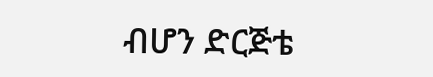ብሆን ድርጅቴ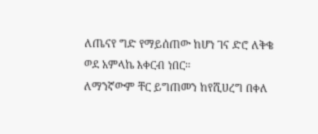ለጤናየ ግድ የማይሰጠው ከሆነ ገና ድሮ ለቅቄ ወደ አምላኬ እቀርብ ነበር።
ለማንኛውም ቸር ይግጠመን ከየሺሀረግ በቀለ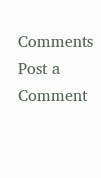Comments
Post a Comment